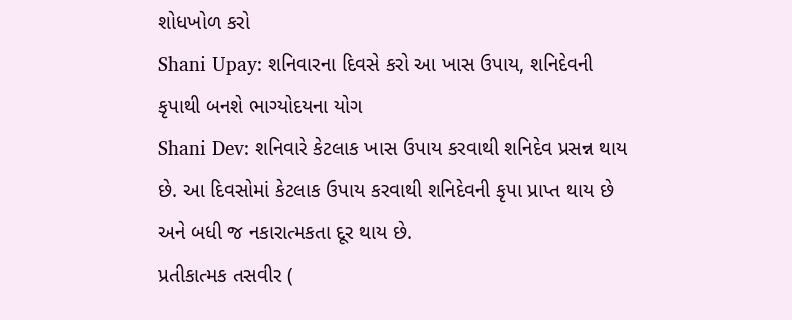શોધખોળ કરો
Shani Upay: શનિવારના દિવસે કરો આ ખાસ ઉપાય, શનિદેવની કૃપાથી બનશે ભાગ્યોદયના યોગ
Shani Dev: શનિવારે કેટલાક ખાસ ઉપાય કરવાથી શનિદેવ પ્રસન્ન થાય છે. આ દિવસોમાં કેટલાક ઉપાય કરવાથી શનિદેવની કૃપા પ્રાપ્ત થાય છે અને બધી જ નકારાત્મકતા દૂર થાય છે.
પ્રતીકાત્મક તસવીર (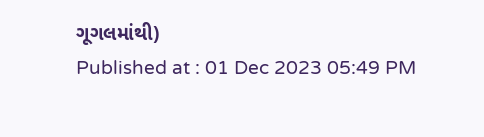ગૂગલમાંથી)
Published at : 01 Dec 2023 05:49 PM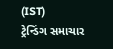(IST)
ટ્રેન્ડિંગ સમાચાર